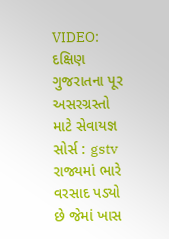VIDEO: દક્ષિણ ગુજરાતના પૂર અસરગ્રસ્તો માટે સેવાયજ્ઞ
સોર્સ : gstv
રાજ્યમાં ભારે વરસાદ પડ્યો છે જેમાં ખાસ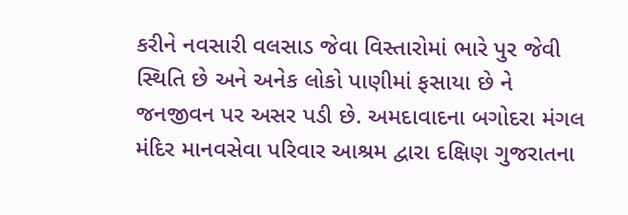કરીને નવસારી વલસાડ જેવા વિસ્તારોમાં ભારે પુર જેવી સ્થિતિ છે અને અનેક લોકો પાણીમાં ફસાયા છે ને જનજીવન પર અસર પડી છે. અમદાવાદના બગોદરા મંગલ મંદિર માનવસેવા પરિવાર આશ્રમ દ્વારા દક્ષિણ ગુજરાતના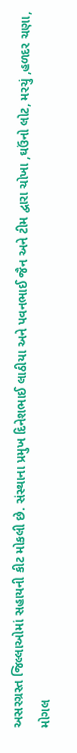અસરગ્રસ્ત જિલ્લાઓમાં સહાયની કીટ મોકલી છે. સંસ્થાના પ્રમુખ દિનેશભાઈ લાઠીયા અને પવનભાઈ જૈન અને ટીમ દ્વારા ચોખા ,ઘઉંનો લોટ, મરચું ,હળદર ચણા, મોગલ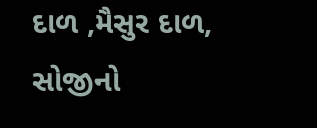દાળ ,મૈસુર દાળ, સોજીનો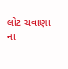લોટ ચવાણા ના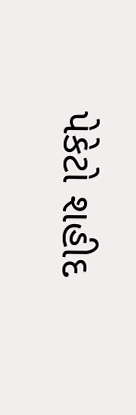પેકેટો શહીદ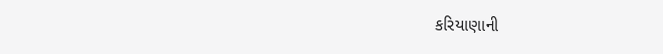કરિયાણાની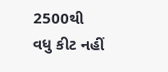2500થી વધુ કીટ નહીં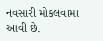નવસારી મોકલવામા આવી છે.